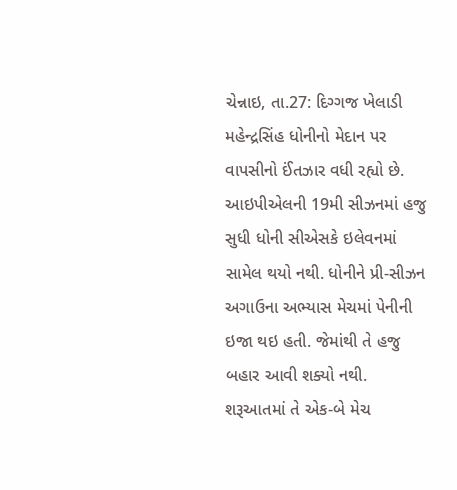ચેન્નાઇ, તા.27: દિગ્ગજ ખેલાડી મહેન્દ્રસિંહ ધોનીનો મેદાન પર વાપસીનો ઈંતઝાર વધી રહ્યો છે. આઇપીએલની 19મી સીઝનમાં હજુ સુધી ધોની સીએસકે ઇલેવનમાં સામેલ થયો નથી. ધોનીને પ્રી-સીઝન અગાઉના અભ્યાસ મેચમાં પેનીની ઇજા થઇ હતી. જેમાંથી તે હજુ બહાર આવી શક્યો નથી. શરૂઆતમાં તે એક-બે મેચ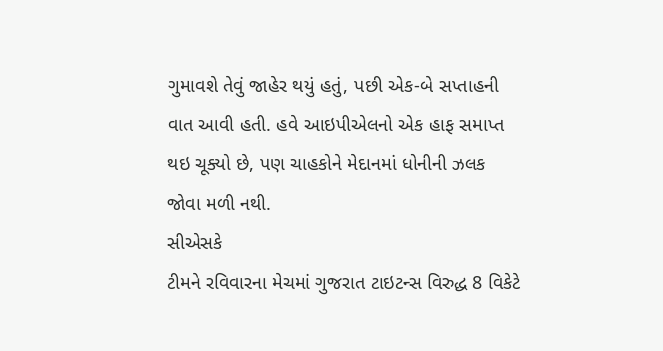ગુમાવશે તેવું જાહેર થયું હતું, પછી એક-બે સપ્તાહની વાત આવી હતી. હવે આઇપીએલનો એક હાફ સમાપ્ત થઇ ચૂક્યો છે, પણ ચાહકોને મેદાનમાં ધોનીની ઝલક જોવા મળી નથી.
સીએસકે
ટીમને રવિવારના મેચમાં ગુજરાત ટાઇટન્સ વિરુદ્ધ 8 વિકેટે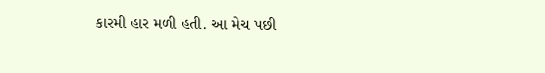કારમી હાર મળી હતી. આ મેચ પછી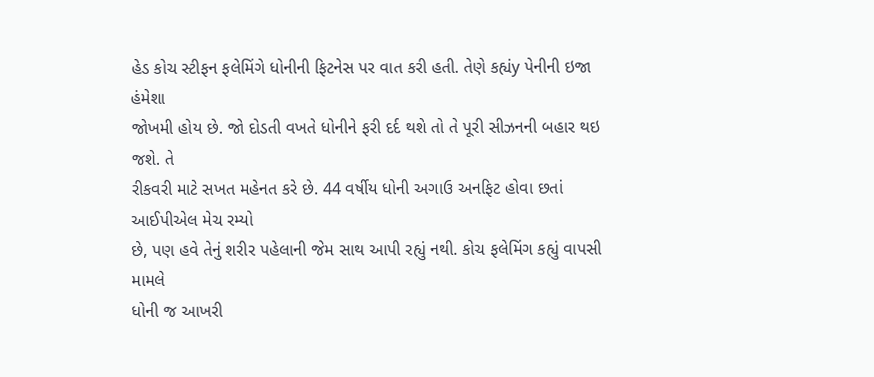હેડ કોચ સ્ટીફન ફલેમિંગે ધોનીની ફિટનેસ પર વાત કરી હતી. તેણે કહ્યંy પેનીની ઇજા હંમેશા
જોખમી હોય છે. જો દોડતી વખતે ધોનીને ફરી દર્દ થશે તો તે પૂરી સીઝનની બહાર થઇ જશે. તે
રીકવરી માટે સખત મહેનત કરે છે. 44 વર્ષીય ધોની અગાઉ અનફિટ હોવા છતાં આઈપીએલ મેચ રમ્યો
છે, પણ હવે તેનું શરીર પહેલાની જેમ સાથ આપી રહ્યું નથી. કોચ ફલેમિંગ કહ્યું વાપસી મામલે
ધોની જ આખરી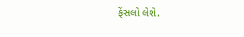ફેંસલો લેશે.